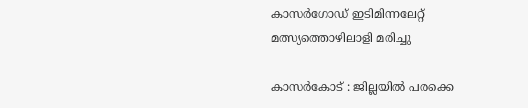കാസർഗോഡ് ഇടിമിന്നലേറ്റ് മത്സ്യത്തൊഴിലാളി മരിച്ചു

കാസർകോട് : ജില്ലയിൽ പരക്കെ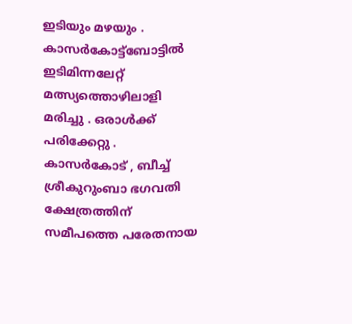ഇടിയും മഴയും . കാസർകോട്ട്ബോട്ടിൽ ഇടിമിന്നലേറ്റ് മത്സ്യത്തൊഴിലാളി മരിച്ചു . ഒരാൾക്ക് പരിക്കേറ്റു . കാസർകോട് , ബീച്ച് ശ്രീകുറുംബാ ഭഗവതി ക്ഷേത്രത്തിന് സമീപത്തെ പരേതനായ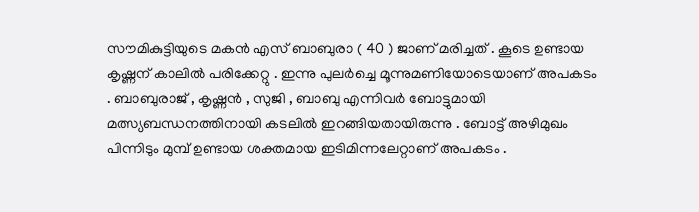സൗമികുട്ടിയുടെ മകൻ എസ് ബാബുരാ ( 40 ) ജാണ് മരിച്ചത് . കൂടെ ഉണ്ടായ കൃഷ്ണന് കാലിൽ പരിക്കേറ്റു . ഇന്നു പുലർച്ചെ മൂന്നുമണിയോടെയാണ് അപകടം . ബാബുരാജ് , കൃഷ്ണൻ , സുജി , ബാബു എന്നിവർ ബോട്ടുമായി മത്സ്യബന്ധനത്തിനായി കടലിൽ ഇറങ്ങിയതായിരുന്നു . ബോട്ട് അഴിമുഖം പിന്നിടും മുമ്പ് ഉണ്ടായ ശക്തമായ ഇടിമിന്നലേറ്റാണ് അപകടം .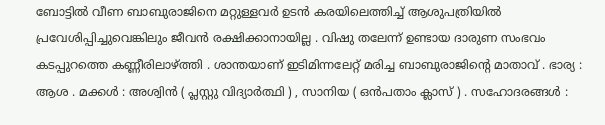ബോട്ടിൽ വീണ ബാബുരാജിനെ മറ്റുള്ളവർ ഉടൻ കരയിലെത്തിച്ച് ആശുപത്രിയിൽ പ്രവേശിപ്പിച്ചുവെങ്കിലും ജീവൻ രക്ഷിക്കാനായില്ല . വിഷു തലേന്ന് ഉണ്ടായ ദാരുണ സംഭവം കടപ്പുറത്തെ കണ്ണീരിലാഴ്ത്തി . ശാന്തയാണ് ഇടിമിന്നലേറ്റ് മരിച്ച ബാബുരാജിന്റെ മാതാവ് . ഭാര്യ : ആശ . മക്കൾ : അശ്വിൻ ( പ്ലസ്റ്റു വിദ്യാർത്ഥി ) , സാനിയ ( ഒൻപതാം ക്ലാസ് ) . സഹോദരങ്ങൾ :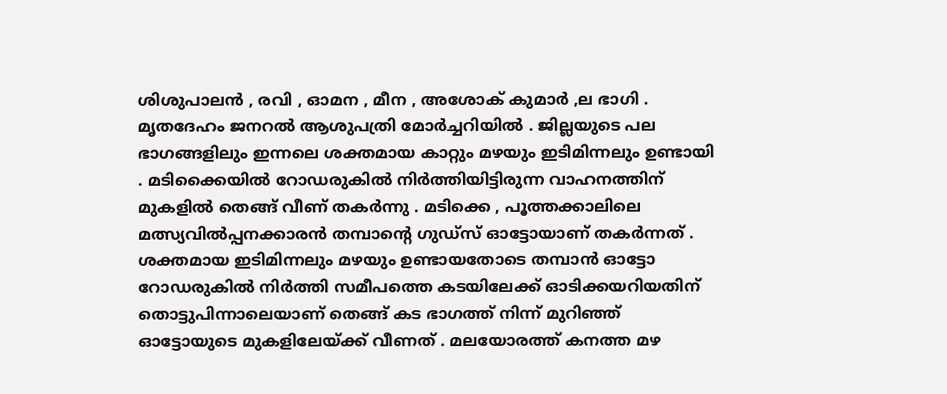ശിശുപാലൻ , രവി , ഓമന , മീന , അശോക് കുമാർ ,ല ഭാഗി . മൃതദേഹം ജനറൽ ആശുപത്രി മോർച്ചറിയിൽ . ജില്ലയുടെ പല ഭാഗങ്ങളിലും ഇന്നലെ ശക്തമായ കാറ്റും മഴയും ഇടിമിന്നലും ഉണ്ടായി . മടിക്കൈയിൽ റോഡരുകിൽ നിർത്തിയിട്ടിരുന്ന വാഹനത്തിന് മുകളിൽ തെങ്ങ് വീണ് തകർന്നു . മടിക്കെ , പൂത്തക്കാലിലെ മത്സ്യവിൽപ്പനക്കാരൻ തമ്പാന്റെ ഗുഡ്സ് ഓട്ടോയാണ് തകർന്നത് . ശക്തമായ ഇടിമിന്നലും മഴയും ഉണ്ടായതോടെ തമ്പാൻ ഓട്ടോ റോഡരുകിൽ നിർത്തി സമീപത്തെ കടയിലേക്ക് ഓടിക്കയറിയതിന് തൊട്ടുപിന്നാലെയാണ് തെങ്ങ് കട ഭാഗത്ത് നിന്ന് മുറിഞ്ഞ് ഓട്ടോയുടെ മുകളിലേയ്ക്ക് വീണത് . മലയോരത്ത് കനത്ത മഴ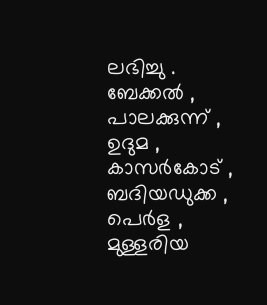ലഭിച്ചു . ബേക്കൽ , പാലക്കുന്ന് , ഉദുമ , കാസർകോട് , ബദിയഡുക്ക , പെർള , മുള്ളരിയ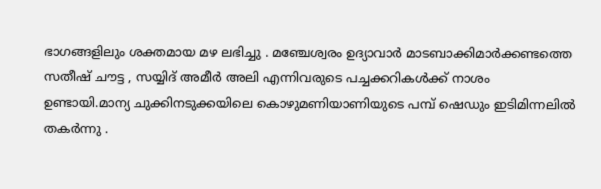ഭാഗങ്ങളിലും ശക്തമായ മഴ ലഭിച്ചു . മഞ്ചേശ്വരം ഉദ്യാവാർ മാടബാക്കിമാർക്കണ്ടത്തെ സതീഷ് ചൗട്ട , സയ്യിദ് അമീർ അലി എന്നിവരുടെ പച്ചക്കറികൾക്ക് നാശം ഉണ്ടായി.മാന്യ ചുക്കിനടുക്കയിലെ കൊഴുമണിയാണിയുടെ പമ്പ് ഷെഡും ഇടിമിന്നലിൽ തകർന്നു .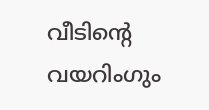വീടിന്റെ വയറിംഗും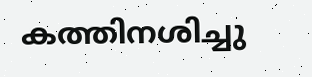കത്തിനശിച്ചു